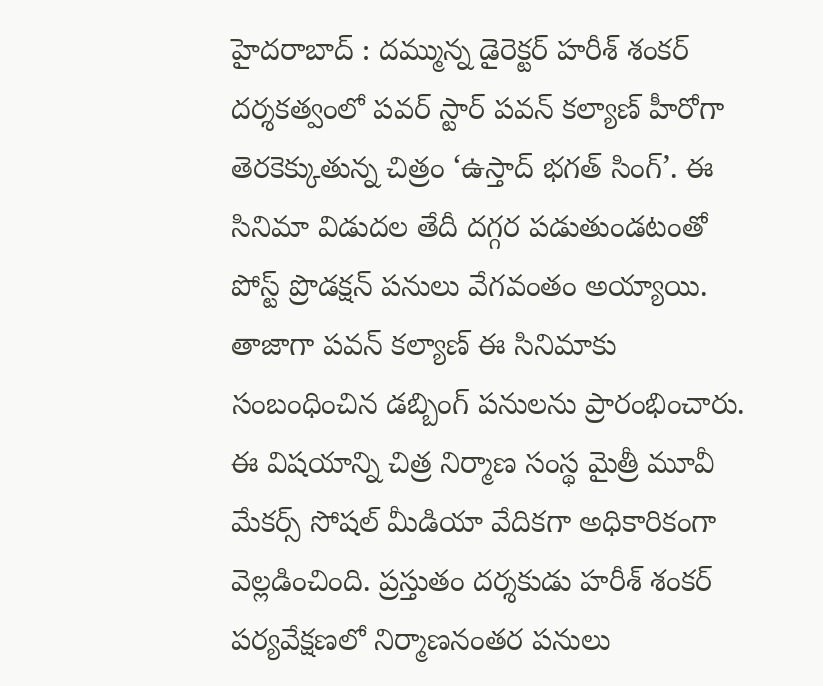హైదరాబాద్ : దమ్మున్న డైరెక్టర్ హరీశ్ శంకర్ దర్శకత్వంలో పవర్ స్టార్ పవన్ కల్యాణ్ హీరోగా తెరకెక్కుతున్న చిత్రం ‘ఉస్తాద్ భగత్ సింగ్’. ఈ సినిమా విడుదల తేదీ దగ్గర పడుతుండటంతో పోస్ట్ ప్రొడక్షన్ పనులు వేగవంతం అయ్యాయి. తాజాగా పవన్ కల్యాణ్ ఈ సినిమాకు సంబంధించిన డబ్బింగ్ పనులను ప్రారంభించారు. ఈ విషయాన్ని చిత్ర నిర్మాణ సంస్థ మైత్రీ మూవీ మేకర్స్ సోషల్ మీడియా వేదికగా అధికారికంగా వెల్లడించింది. ప్రస్తుతం దర్శకుడు హరీశ్ శంకర్ పర్యవేక్షణలో నిర్మాణనంతర పనులు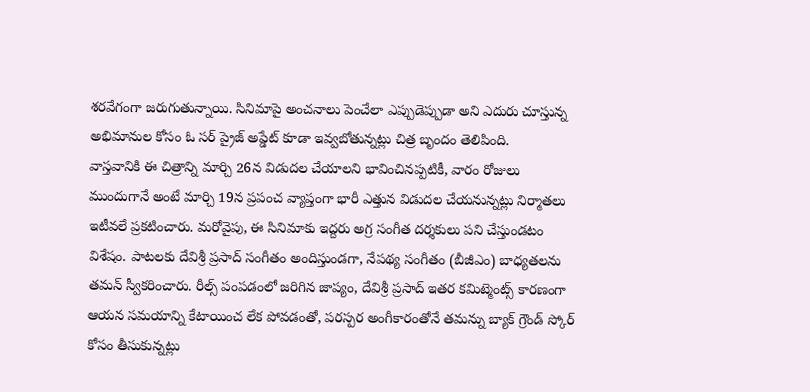శరవేగంగా జరుగుతున్నాయి. సినిమాపై అంచనాలు పెంచేలా ఎప్పుడెప్పుడా అని ఎదురు చూస్తున్న అభిమానుల కోసం ఓ సర్ ప్రైజ్ అప్డేట్ కూడా ఇవ్వబోతున్నట్లు చిత్ర బృందం తెలిపింది.
వాస్తవానికి ఈ చిత్రాన్ని మార్చి 26న విడుదల చేయాలని భావించినప్పటికీ, వారం రోజులు ముందుగానే అంటే మార్చి 19న ప్రపంచ వ్యాప్తంగా భారీ ఎత్తున విడుదల చేయనున్నట్లు నిర్మాతలు ఇటీవలే ప్రకటించారు. మరోవైపు, ఈ సినిమాకు ఇద్దరు అగ్ర సంగీత దర్శకులు పని చేస్తుండటం విశేషం. పాటలకు దేవిశ్రీ ప్రసాద్ సంగీతం అందిస్తుండగా, నేపథ్య సంగీతం (బీజీఎం) బాధ్యతలను తమన్ స్వీకరించారు. రీల్స్ పంపడంలో జరిగిన జాప్యం, దేవిశ్రీ ప్రసాద్ ఇతర కమిట్మెంట్స్ కారణంగా ఆయన సమయాన్ని కేటాయించ లేక పోవడంతో, పరస్పర అంగీకారంతోనే తమన్ను బ్యాక్ గ్రౌండ్ స్కోర్ కోసం తీసుకున్నట్లు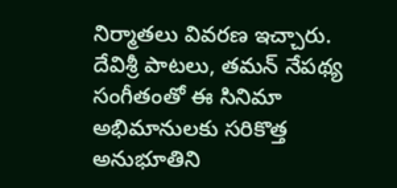నిర్మాతలు వివరణ ఇచ్చారు. దేవిశ్రీ పాటలు, తమన్ నేపథ్య సంగీతంతో ఈ సినిమా అభిమానులకు సరికొత్త అనుభూతిని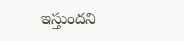ఇస్తుందని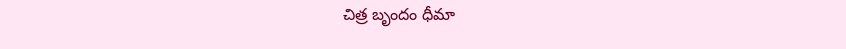చిత్ర బృందం ధీమా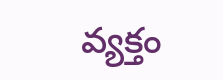వ్యక్తం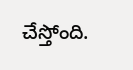చేస్తోంది.